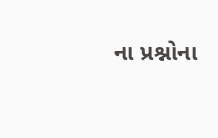ના પ્રશ્નોના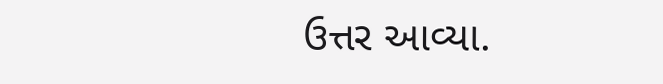ઉત્તર આવ્યા.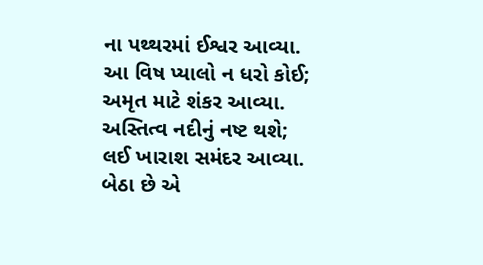ના પથ્થરમાં ઈશ્વર આવ્યા.
આ વિષ પ્યાલો ન ધરો કોઈ;
અમૃત માટે શંકર આવ્યા.
અસ્તિત્વ નદીનું નષ્ટ થશે;
લઈ ખારાશ સમંદર આવ્યા.
બેઠા છે એ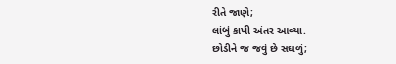રીતે જાણે;
લાંબું કાપી અંતર આવ્યા.
છોડીને જ જવું છે સઘળું;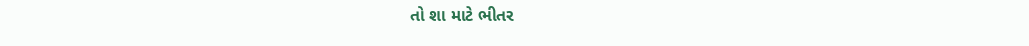તો શા માટે ભીતર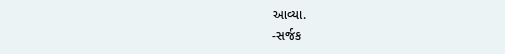આવ્યા.
-સર્જક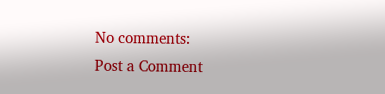No comments:
Post a Comment